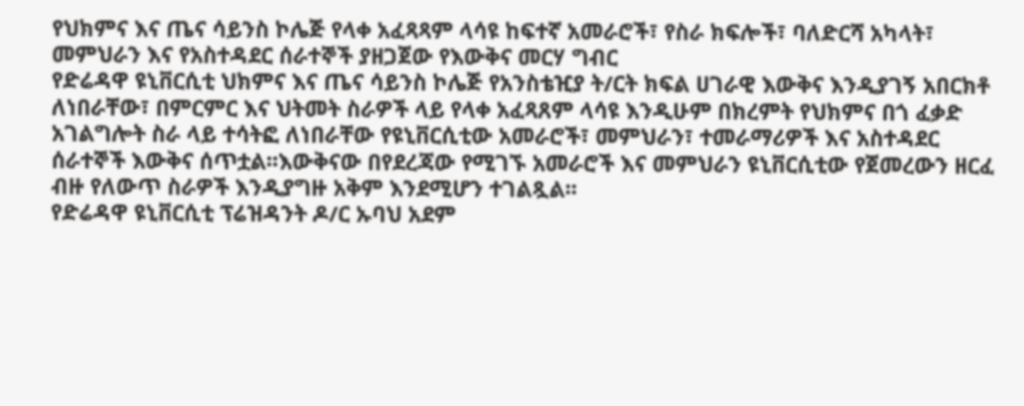የህክምና እና ጤና ሳይንስ ኮሌጅ የላቀ አፈጻጻም ላሳዩ ከፍተኛ አመራሮች፣ የስራ ክፍሎች፣ ባለድርሻ አካላት፣ መምህራን እና የአስተዳደር ሰራተኞች ያዘጋጀው የእውቅና መርሃ ግብር
የድሬዳዋ ዩኒቨርሲቲ ህክምና እና ጤና ሳይንስ ኮሌጅ የአንስቴዢያ ት/ርት ክፍል ሀገራዊ እውቅና እንዲያገኝ አበርክቶ ለነበራቸው፣ በምርምር እና ህትመት ስራዎች ላይ የላቀ አፈጻጸም ላሳዩ እንዲሁም በክረምት የህክምና በጎ ፈቃድ አገልግሎት ስራ ላይ ተሳትፎ ለነበራቸው የዩኒቨርሲቲው አመራሮች፣ መምህራን፣ ተመራማሪዎች እና አስተዳደር ሰራተኞች እውቅና ሰጥቷል፡፡እውቅናው በየደረጃው የሚገኙ አመራሮች እና መምህራን ዩኒቨርሲቲው የጀመረውን ዘርፈ ብዙ የለውጥ ስራዎች እንዲያግዙ አቅም እንደሚሆን ተገልጿል፡፡
የድሬዳዋ ዩኒቨርሲቲ ፕሬዝዳንት ዶ/ር ኡባህ አደም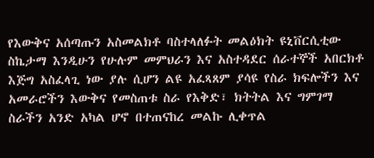የእውቅና አሰጣጡን አስመልክቶ ባስተላለፉት መልዕክት ዩኒቨርሲቲው ስኬታማ እንዲሁን የሁሉም መምህራን እና አስተዳደር ሰራተኞች አበርክቶ እጅግ አስፈላጊ ነው ያሉ ሲሆን ልዩ አፈጻጸም ያሳዩ የስራ ክፍሎችን እና አመራሮችን እውቅና የመስጠቱ ስራ የእቅድ፣ ክትትል እና ግምገማ ስራችን አንድ አካል ሆኖ በተጠናከረ መልኩ ሊቀጥል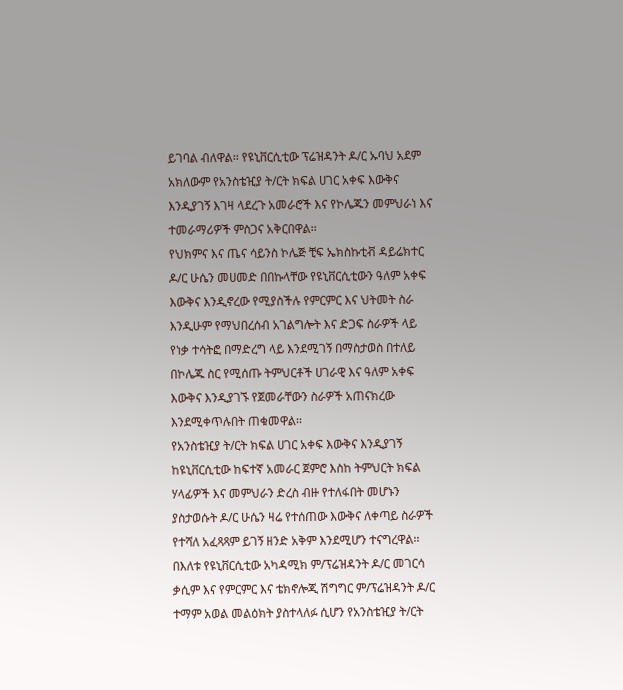ይገባል ብለዋል፡፡ የዩኒቨርሲቲው ፕሬዝዳንት ዶ/ር ኡባህ አደም አክለውም የአንስቴዢያ ት/ርት ክፍል ሀገር አቀፍ እውቅና እንዲያገኝ እገዛ ላደረጉ አመራሮች እና የኮሌጁን መምህራነ እና ተመራማሪዎች ምስጋና አቅርበዋል፡፡
የህክምና እና ጤና ሳይንስ ኮሌጅ ቺፍ ኤክስኩቲቭ ዳይሬክተር ዶ/ር ሁሴን መሀመድ በበኩላቸው የዩኒቨርሲቲውን ዓለም አቀፍ እውቅና እንዲኖረው የሚያስችሉ የምርምር እና ህትመት ስራ እንዲሁም የማህበረሰብ አገልግሎት እና ድጋፍ ስራዎች ላይ የነቃ ተሳትፎ በማድረግ ላይ እንደሚገኝ በማስታወስ በተለይ በኮሌጁ ስር የሚሰጡ ትምህርቶች ሀገራዊ እና ዓለም አቀፍ እውቅና እንዲያገኙ የጀመራቸውን ስራዎች አጠናክረው እንደሚቀጥሉበት ጠቁመዋል፡፡
የአንስቴዢያ ት/ርት ክፍል ሀገር አቀፍ እውቅና እንዲያገኝ ከዩኒቨርሲቲው ከፍተኛ አመራር ጀምሮ እስከ ትምህርት ክፍል ሃላፊዎች እና መምህራን ድረስ ብዙ የተለፋበት መሆኑን ያስታወሱት ዶ/ር ሁሴን ዛሬ የተሰጠው እውቅና ለቀጣይ ስራዎች የተሻለ አፈጻጻም ይገኝ ዘንድ አቅም እንደሚሆን ተናግረዋል፡፡
በእለቱ የዩኒቨርሲቲው አካዳሚክ ም/ፕሬዝዳንት ዶ/ር መገርሳ ቃሲም እና የምርምር እና ቴክኖሎጂ ሽግግር ም/ፕሬዝዳንት ዶ/ር ተማም አወል መልዕክት ያስተላለፉ ሲሆን የአንስቴዢያ ት/ርት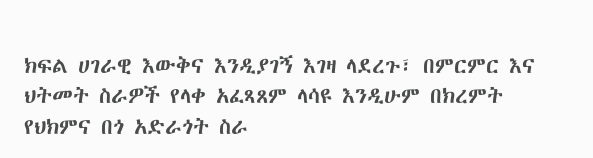ክፍል ሀገራዊ እውቅና እንዲያገኝ እገዛ ላደረጉ፣ በምርምር እና ህትመት ስራዎች የላቀ አፈጻጸም ላሳዩ እንዲሁም በክረምት የህክምና በጎ አድራጎት ስራ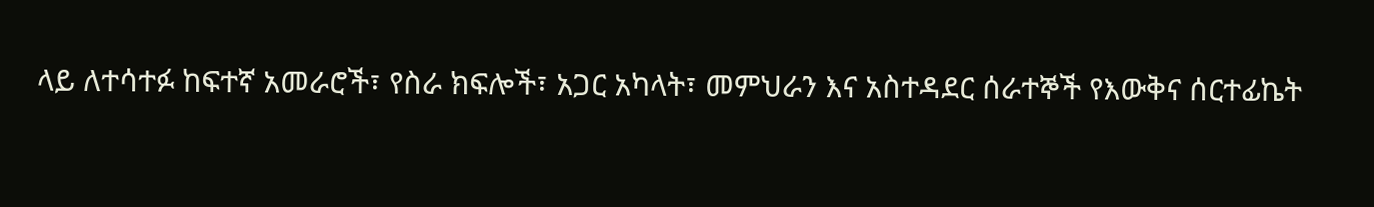ላይ ለተሳተፉ ከፍተኛ አመራሮች፣ የስራ ክፍሎች፣ አጋር አካላት፣ መምህራን እና አስተዳደር ሰራተኞች የእውቅና ሰርተፊኬት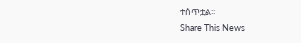ተሰጥቷል፡፡
Share This News